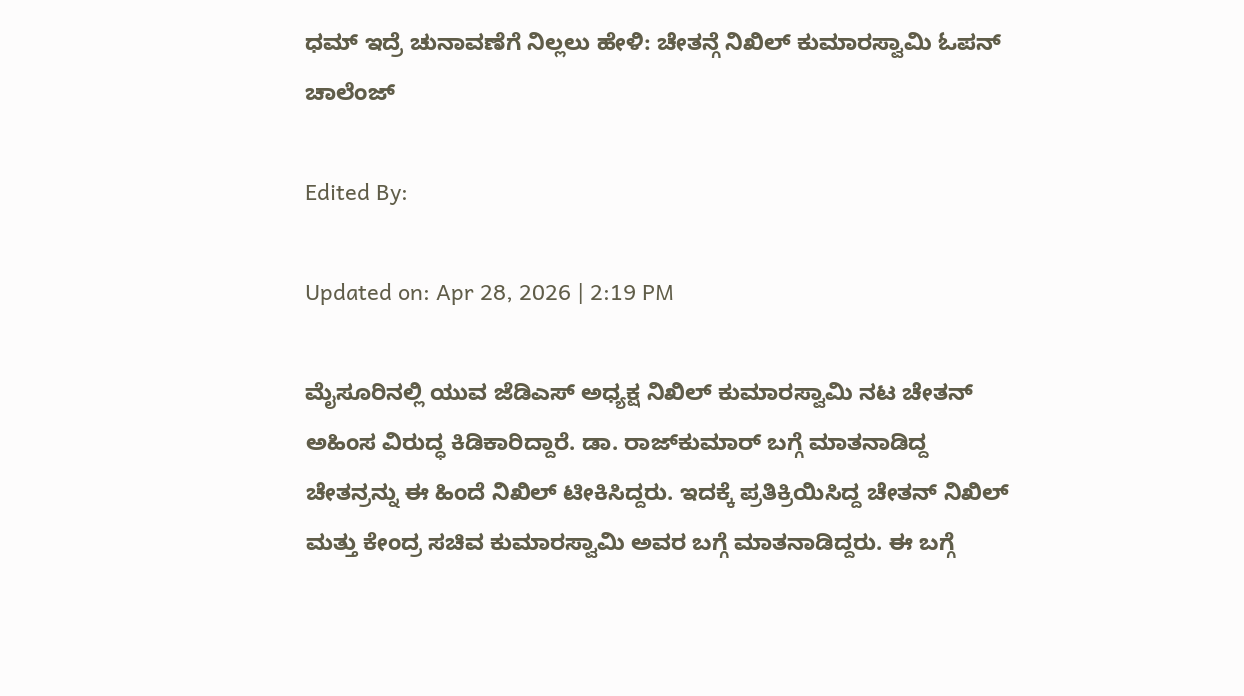ಧಮ್ ಇದ್ರೆ ಚುನಾವಣೆಗೆ ನಿಲ್ಲಲು ಹೇಳಿ: ಚೇತನ್ಗೆ ನಿಖಿಲ್ ಕುಮಾರಸ್ವಾಮಿ ಓಪನ್ ಚಾಲೆಂಜ್

Edited By:

Updated on: Apr 28, 2026 | 2:19 PM

ಮೈಸೂರಿನಲ್ಲಿ ಯುವ ಜೆಡಿಎಸ್ ಅಧ್ಯಕ್ಷ ನಿಖಿಲ್ ಕುಮಾರಸ್ವಾಮಿ ನಟ ಚೇತನ್ ಅಹಿಂಸ ವಿರುದ್ಧ ಕಿಡಿಕಾರಿದ್ದಾರೆ. ಡಾ. ರಾಜ್‌ಕುಮಾರ್ ಬಗ್ಗೆ ಮಾತನಾಡಿದ್ದ ಚೇತನ್ರನ್ನು ಈ ಹಿಂದೆ ನಿಖಿಲ್ ಟೀಕಿಸಿದ್ದರು. ಇದಕ್ಕೆ ಪ್ರತಿಕ್ರಿಯಿಸಿದ್ದ ಚೇತನ್ ನಿಖಿಲ್ ಮತ್ತು ಕೇಂದ್ರ ಸಚಿವ ಕುಮಾರಸ್ವಾಮಿ ಅವರ ಬಗ್ಗೆ ಮಾತನಾಡಿದ್ದರು. ಈ ಬಗ್ಗೆ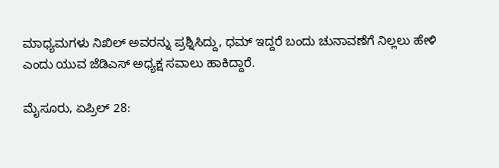ಮಾಧ್ಯಮಗಳು ನಿಖಿಲ್ ಅವರನ್ನು ಪ್ರಶ್ನಿಸಿದ್ದು, ಧಮ್ ಇದ್ದರೆ ಬಂದು ಚುನಾವಣೆಗೆ ನಿಲ್ಲಲು ಹೇಳಿ ಎಂದು ಯುವ ಜೆಡಿಎಸ್ ಅಧ್ಯಕ್ಷ ಸವಾಲು ಹಾಕಿದ್ದಾರೆ.

ಮೈಸೂರು, ಏಪ್ರಿಲ್ 28: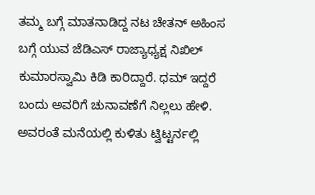ತಮ್ಮ ಬಗ್ಗೆ ಮಾತನಾಡಿದ್ದ ನಟ ಚೇತನ್ ಅಹಿಂಸ ಬಗ್ಗೆ ಯುವ ಜೆಡಿಎಸ್ ರಾಜ್ಯಾಧ್ಯಕ್ಷ ನಿಖಿಲ್ ಕುಮಾರಸ್ವಾಮಿ ಕಿಡಿ ಕಾರಿದ್ದಾರೆ. ಧಮ್ ಇದ್ದರೆ ಬಂದು ಅವರಿಗೆ ಚುನಾವಣೆಗೆ ನಿಲ್ಲಲು ಹೇಳಿ. ಅವರಂತೆ ಮನೆಯಲ್ಲಿ ಕುಳಿತು ಟ್ವಿಟ್ಟರ್ನಲ್ಲಿ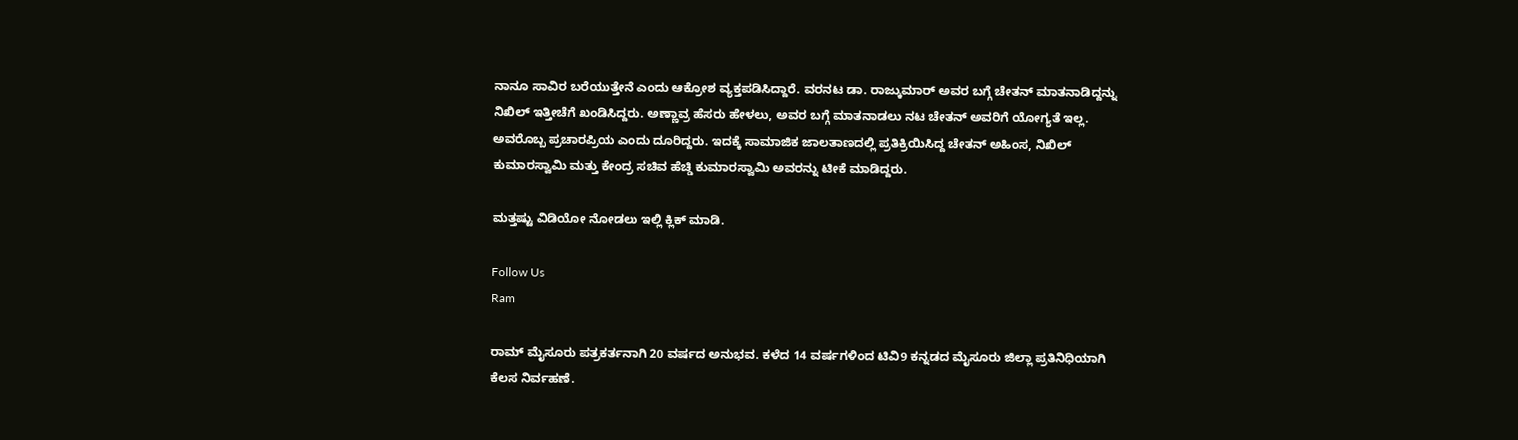ನಾನೂ ಸಾವಿರ ಬರೆಯುತ್ತೇನೆ ಎಂದು ಆಕ್ರೋಶ ವ್ಯಕ್ತಪಡಿಸಿದ್ದಾರೆ. ವರನಟ ಡಾ. ರಾಜ್ಕುಮಾರ್ ಅವರ ಬಗ್ಗೆ ಚೇತನ್ ಮಾತನಾಡಿದ್ದನ್ನು ನಿಖಿಲ್ ಇತ್ತೀಚೆಗೆ ಖಂಡಿಸಿದ್ದರು. ಅಣ್ಣಾವ್ರ ಹೆಸರು ಹೇಳಲು, ಅವರ ಬಗ್ಗೆ ಮಾತನಾಡಲು ನಟ ಚೇತನ್ ಅವರಿಗೆ ಯೋಗ್ಯತೆ ಇಲ್ಲ. ಅವರೊಬ್ಬ ಪ್ರಚಾರಪ್ರಿಯ ಎಂದು ದೂರಿದ್ದರು. ಇದಕ್ಕೆ ಸಾಮಾಜಿಕ ಜಾಲತಾಣದಲ್ಲಿ ಪ್ರತಿಕ್ರಿಯಿಸಿದ್ದ ಚೇತನ್ ಅಹಿಂಸ, ನಿಖಿಲ್ ಕುಮಾರಸ್ವಾಮಿ ಮತ್ತು ಕೇಂದ್ರ ಸಚಿವ ಹೆಚ್ಡಿ ಕುಮಾರಸ್ವಾಮಿ ಅವರನ್ನು ಟೀಕೆ ಮಾಡಿದ್ದರು.

ಮತ್ತಷ್ಟು ವಿಡಿಯೋ ನೋಡಲು ಇಲ್ಲಿ ಕ್ಲಿಕ್ ಮಾಡಿ.

Follow Us
Ram

ರಾಮ್ ಮೈಸೂರು ಪತ್ರಕರ್ತನಾಗಿ 20 ವರ್ಷದ ಅನುಭವ. ಕಳೆದ 14 ವರ್ಷಗಳಿಂದ ಟಿವಿ9 ಕನ್ನಡದ ಮೈಸೂರು ಜಿಲ್ಲಾ ಪ್ರತಿನಿಧಿಯಾಗಿ ಕೆಲಸ ನಿರ್ವಹಣೆ.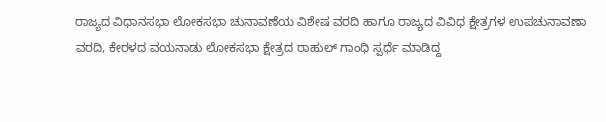ರಾಜ್ಯದ ವಿಧಾನಸಭಾ ಲೋಕಸಭಾ ಚುನಾವಣೆಯ ವಿಶೇಷ ವರದಿ ಹಾಗೂ ರಾಜ್ಯದ ವಿವಿಧ ಕ್ಷೇತ್ರಗಳ ಉಪಚುನಾವಣಾ ವರದಿ, ಕೇರಳದ ವಯನಾಡು ಲೋಕಸಭಾ ಕ್ಷೇತ್ರದ ರಾಹುಲ್ ಗಾಂಧಿ ಸ್ಪರ್ಧೆ ಮಾಡಿದ್ದ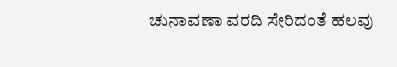ಚುನಾವಣಾ ವರದಿ ಸೇರಿದಂತೆ ಹಲವು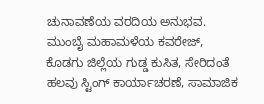ಚುನಾವಣೆಯ ವರದಿಯ ಅನುಭವ. ಮುಂಬೈ ಮಹಾಮಳೆಯ ಕವರೇಜ್, ಕೊಡಗು ಜಿಲ್ಲೆಯ ಗುಡ್ಡ ಕುಸಿತ, ಸೇರಿದಂತೆ ಹಲವು ಸ್ಟಿಂಗ್ ಕಾರ್ಯಾಚರಣೆ, ಸಾಮಾಜಿಕ‌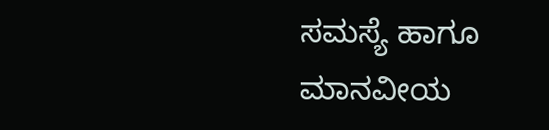ಸಮಸ್ಯೆ ಹಾಗೂ ಮಾನವೀಯ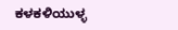ಕಳಕಳಿಯುಳ್ಳ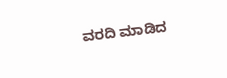ವರದಿ ಮಾಡಿದ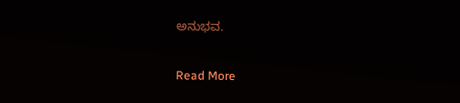ಅನುಭವ.

Read More